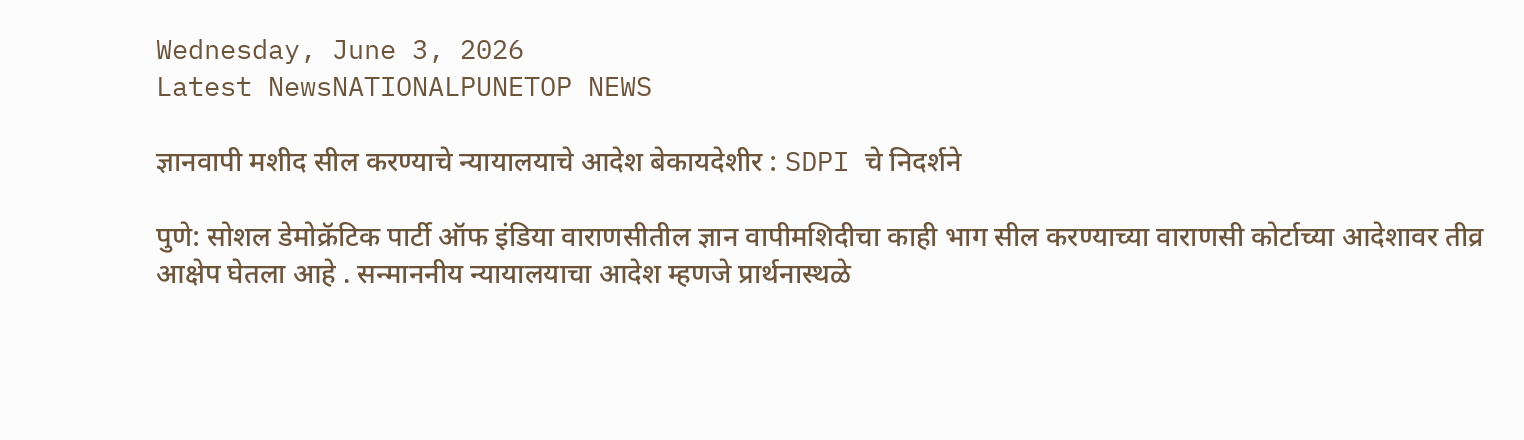Wednesday, June 3, 2026
Latest NewsNATIONALPUNETOP NEWS

ज्ञानवापी मशीद सील करण्याचे न्यायालयाचे आदेश बेकायदेशीर : SDPI चे निदर्शने

पुणे: सोशल डेमोक्रॅटिक पार्टी ऑफ इंडिया वाराणसीतील ज्ञान वापीमशिदीचा काही भाग सील करण्याच्या वाराणसी कोर्टाच्या आदेशावर तीव्र आक्षेप घेतला आहे . सन्माननीय न्यायालयाचा आदेश म्हणजे प्रार्थनास्थळे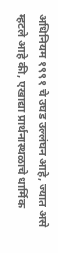अधिनियम १९९१ चे उघड उल्लंघन आहे, ज्यात असे म्हटले आहे की, एखाद्या प्रार्थनास्थळाचे धार्मिक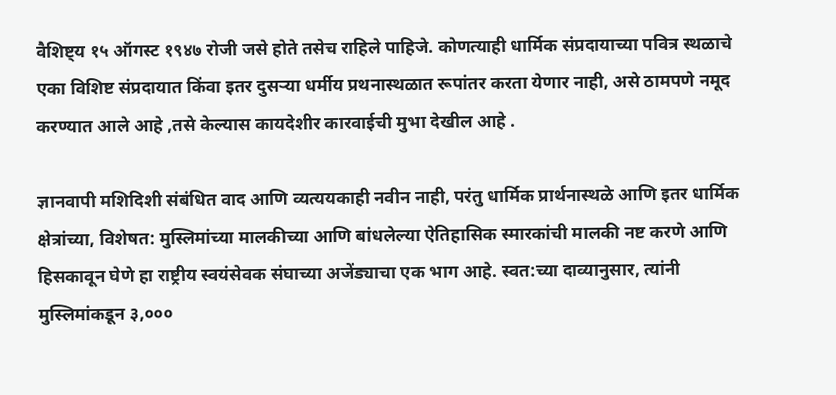वैशिष्ट्य १५ ऑगस्ट १९४७ रोजी जसे होते तसेच राहिले पाहिजे. कोणत्याही धार्मिक संप्रदायाच्या पवित्र स्थळाचे एका विशिष्ट संप्रदायात किंवा इतर दुसऱ्या धर्मीय प्रथनास्थळात रूपांतर करता येणार नाही, असे ठामपणे नमूद करण्यात आले आहे ,तसे केल्यास कायदेशीर कारवाईची मुभा देखील आहे .

ज्ञानवापी मशिदिशी संबंधित वाद आणि व्यत्ययकाही नवीन नाही, परंतु धार्मिक प्रार्थनास्थळे आणि इतर धार्मिक क्षेत्रांच्या, विशेषत: मुस्लिमांच्या मालकीच्या आणि बांधलेल्या ऐतिहासिक स्मारकांची मालकी नष्ट करणे आणि हिसकावून घेणे हा राष्ट्रीय स्वयंसेवक संघाच्या अजेंड्याचा एक भाग आहे. स्वत:च्या दाव्यानुसार, त्यांनी मुस्लिमांकडून ३,०००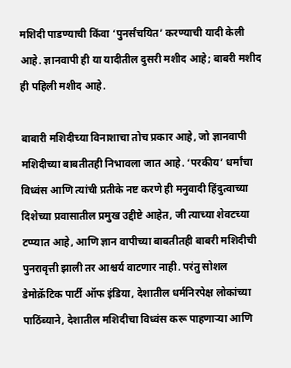मशिदी पाडण्याची किंवा ‘पुनर्संचयित’ करण्याची यादी केली आहे. ज्ञानवापी ही या यादीतील दुसरी मशीद आहे; बाबरी मशीद ही पहिली मशीद आहे.

बाबारी मशिदीच्या विनाशाचा तोच प्रकार आहे, जो ज्ञानवापी मशिदीच्या बाबतीतही निभावला जात आहे. ‘परकीय’ धर्मांचा विध्वंस आणि त्यांची प्रतीके नष्ट करणे ही मनुवादी हिंदुत्वाच्या दिशेच्या प्रवासातील प्रमुख उद्दीष्टे आहेत, जी त्याच्या शेवटच्या टप्प्यात आहे, आणि ज्ञान वापीच्या बाबतीतही बाबरी मशिदीची पुनरावृत्ती झाली तर आश्चर्य वाटणार नाही. परंतु सोशल डेमोक्रॅटिक पार्टी ऑफ इंडिया, देशातील धर्मनिरपेक्ष लोकांच्या पाठिंब्याने, देशातील मशिदीचा विध्वंस करू पाहणाऱ्या आणि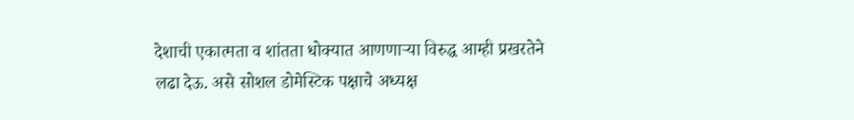देशाची एकात्मता व शांतता धोक्यात आणणाऱ्या विरुद्ध आम्ही प्रखरतेने लढा देऊ. असे सोशल डोमेस्टिक पक्षाचे अध्यक्ष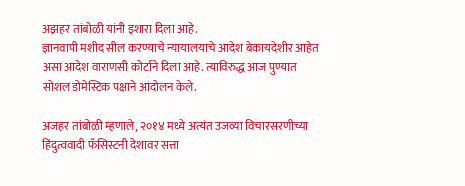अझहर तांबोळी यांनी इशारा दिला आहे.
ज्ञानवापी मशीद सील करण्याचे न्यायालयाचे आदेश बेकायदेशीर आहेत असा आदेश वाराणसी कोर्टाने दिला आहे. त्याविरुद्ध आज पुण्यात सोशल डोमेस्टिक पक्षाने आंदोलन केले.

अजहर तांबोळी म्हणाले, २०१४ मध्ये अत्यंत उजव्या विचारसरणीच्या हिंदुत्ववादी फॅसिस्टनी देशावर सत्ता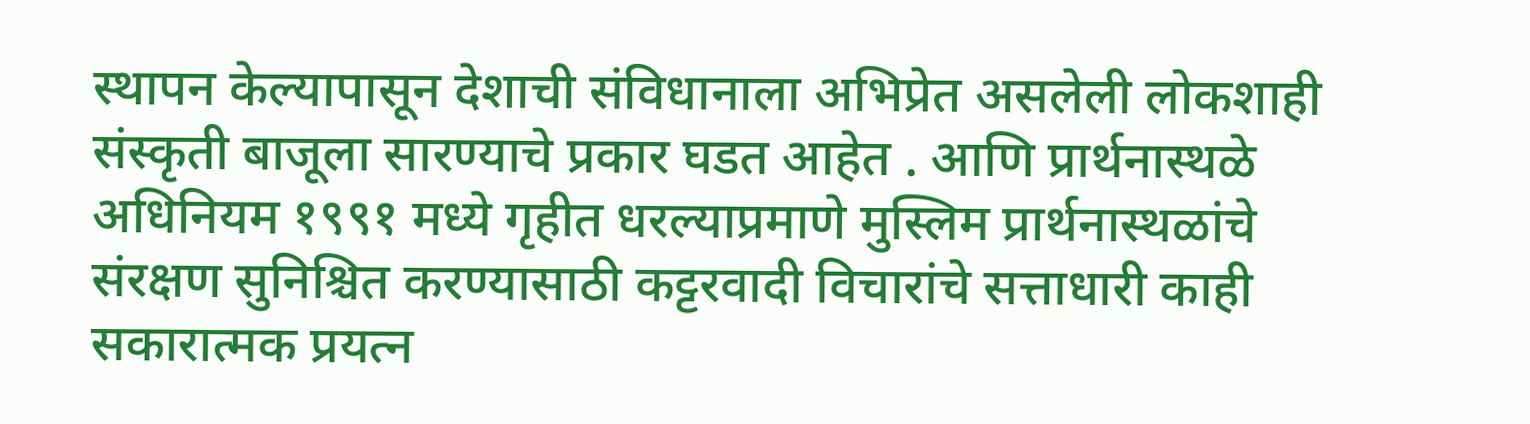स्थापन केल्यापासून देशाची संविधानाला अभिप्रेत असलेली लोकशाही संस्कृती बाजूला सारण्याचे प्रकार घडत आहेत . आणि प्रार्थनास्थळे अधिनियम १९९१ मध्ये गृहीत धरल्याप्रमाणे मुस्लिम प्रार्थनास्थळांचे संरक्षण सुनिश्चित करण्यासाठी कट्टरवादी विचारांचे सत्ताधारी काही सकारात्मक प्रयत्न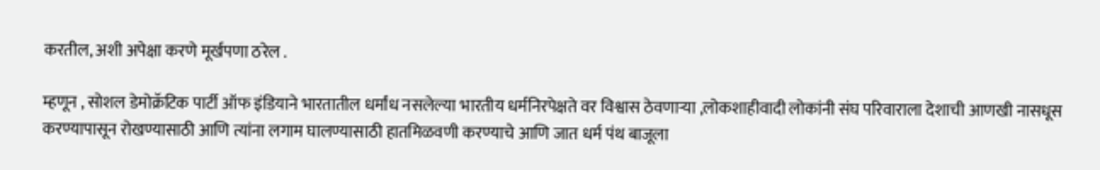करतील, अशी अपेक्षा करणे मूर्खपणा ठरेल .

म्हणून , सोशल डेमोक्रॅटिक पार्टी ऑफ इंडियाने भारतातील धर्मांध नसलेल्या भारतीय धर्मनिरपेक्षते वर विश्वास ठेवणाऱ्या ,लोकशाहीवादी लोकांनी संघ परिवाराला देशाची आणखी नासधूस करण्यापासून रोखण्यासाठी आणि त्यांना लगाम घालण्यासाठी हातमिळवणी करण्याचे आणि जात धर्म पंथ बाजूला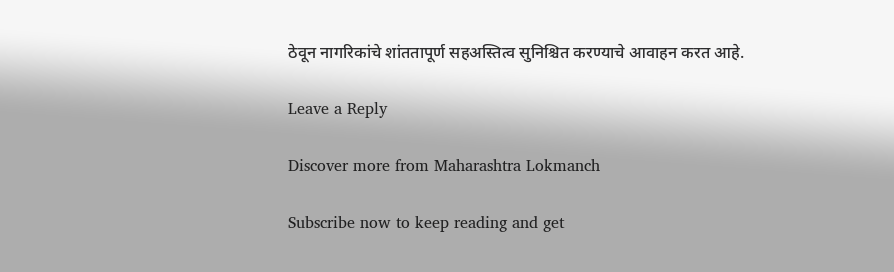ठेवून नागरिकांचे शांततापूर्ण सहअस्तित्व सुनिश्चित करण्याचे आवाहन करत आहे.

Leave a Reply

Discover more from Maharashtra Lokmanch

Subscribe now to keep reading and get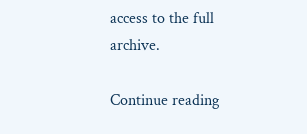access to the full archive.

Continue reading